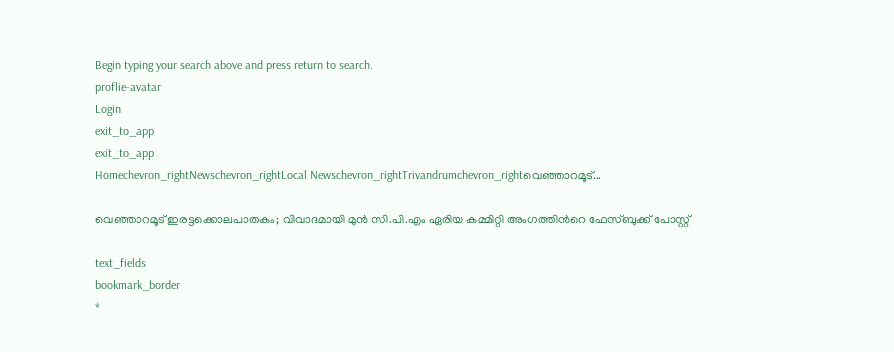Begin typing your search above and press return to search.
proflie-avatar
Login
exit_to_app
exit_to_app
Homechevron_rightNewschevron_rightLocal Newschevron_rightTrivandrumchevron_rightവെഞ്ഞാറമൂട്...

വെഞ്ഞാറമൂട് ഇരട്ടക്കൊലപാതകം; വിവാദമായി മുന്‍ സി.പി.എം ഏരിയ കമ്മിറ്റി അംഗത്തിന്‍റെ ഫേസ്ബുക്ക് പോസ്റ്റ്

text_fields
bookmark_border
*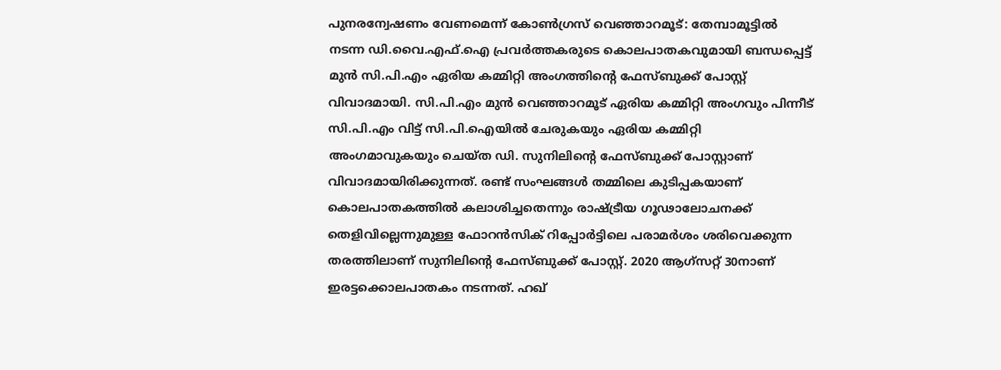പുനരന്വേഷണം വേണമെന്ന് കോൺഗ്രസ് വെഞ്ഞാറമൂട്: തേമ്പാമൂട്ടില്‍ നടന്ന ഡി.വൈ.എഫ്.ഐ പ്രവര്‍ത്തകരുടെ കൊലപാതകവുമായി ബന്ധപ്പെട്ട് മുന്‍ സി.പി.എം ഏരിയ കമ്മിറ്റി അംഗത്തിന്‍റെ ഫേസ്ബുക്ക് പോസ്റ്റ് വിവാദമായി. സി.പി.എം മുന്‍ വെഞ്ഞാറമൂട് ഏരിയ കമ്മിറ്റി അംഗവും പിന്നീട് സി.പി.എം വിട്ട് സി.പി.ഐയില്‍ ചേരുകയും ഏരിയ കമ്മിറ്റി അംഗമാവുകയും ചെയ്ത ഡി. സുനിലിന്‍റെ ഫേസ്ബുക്ക് പോസ്റ്റാണ് വിവാദമായിരിക്കുന്നത്. രണ്ട് സംഘങ്ങള്‍ തമ്മിലെ കുടിപ്പകയാണ് കൊലപാതകത്തില്‍ കലാശിച്ചതെന്നും രാഷ്ട്രീയ ഗൂഢാലോചനക്ക് തെളിവില്ലെന്നുമുള്ള ഫോറൻസിക് റിപ്പോര്‍ട്ടിലെ പരാമർശം ശരിവെക്കുന്ന തരത്തിലാണ് സുനിലിന്‍റെ ഫേസ്ബുക്ക് പോസ്റ്റ്. 2020 ആഗ്‌സറ്റ് 30നാണ് ഇരട്ടക്കൊലപാതകം നടന്നത്. ഹഖ്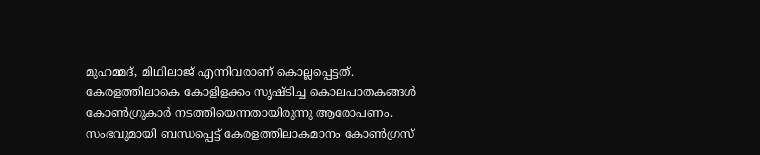മുഹമ്മദ്, മിഥിലാജ് എന്നിവരാണ് കൊല്ലപ്പെട്ടത്. കേരളത്തിലാകെ കോളിളക്കം സൃഷ്ടിച്ച കൊലപാതകങ്ങള്‍ കോണ്‍ഗ്രുകാര്‍ നടത്തിയെന്നതായിരുന്നു ആരോപണം. സംഭവുമായി ബന്ധപ്പെട്ട് കേരളത്തിലാകമാനം കോണ്‍ഗ്രസ്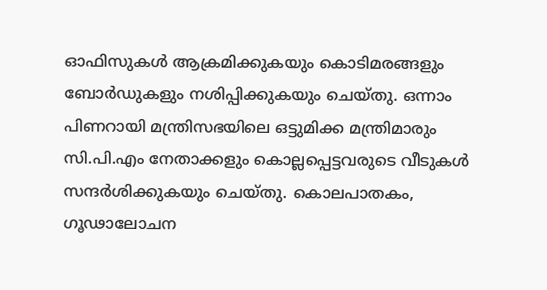ഓഫിസുകള്‍ ആക്രമിക്കുകയും കൊടിമരങ്ങളും ബോര്‍ഡുകളും നശിപ്പിക്കുകയും ചെയ്തു. ഒന്നാം പിണറായി മന്ത്രിസഭയിലെ ഒട്ടുമിക്ക മന്ത്രിമാരും സി.പി.എം നേതാക്കളും കൊല്ലപ്പെട്ടവരുടെ വീടുകള്‍ സന്ദര്‍ശിക്കുകയും ചെയ്തു. കൊലപാതകം, ഗൂഢാലോചന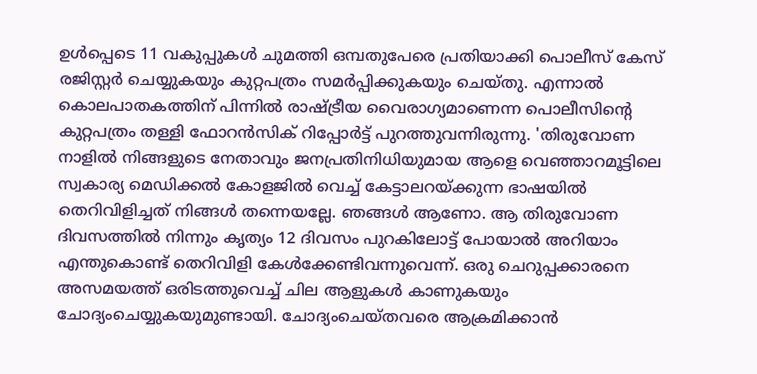ഉൾപ്പെടെ 11 വകുപ്പുകള്‍ ചുമത്തി ഒമ്പതുപേരെ പ്രതിയാക്കി പൊലീസ് കേസ് രജിസ്റ്റര്‍ ചെയ്യുകയും കുറ്റപത്രം സമര്‍പ്പിക്കുകയും ചെയ്തു. എന്നാല്‍ കൊലപാതകത്തിന് പിന്നിൽ രാഷ്ട്രീയ വൈരാഗ്യമാണെന്ന പൊലീസിന്‍റെ കുറ്റപത്രം തള്ളി ഫോറന്‍സിക് റിപ്പോര്‍ട്ട് പുറത്തുവന്നിരുന്നു. 'തിരുവോണ നാളില്‍ നിങ്ങളുടെ നേതാവും ജനപ്രതിനിധിയുമായ ആളെ വെഞ്ഞാറമൂട്ടിലെ സ്വകാര്യ മെഡിക്കല്‍ കോളജില്‍ വെച്ച് കേട്ടാലറയ്ക്കുന്ന ഭാഷയില്‍ തെറിവിളിച്ചത് നിങ്ങള്‍ തന്നെയല്ലേ. ഞങ്ങള്‍ ആണോ. ആ തിരുവോണ ദിവസത്തില്‍ നിന്നും കൃത്യം 12 ദിവസം പുറകിലോട്ട് പോയാല്‍ അറിയാം എന്തുകൊണ്ട് തെറിവിളി കേൾക്കേണ്ടിവന്നുവെന്ന്. ഒരു ചെറുപ്പക്കാരനെ അസമയത്ത് ഒരിടത്തുവെച്ച് ചില ആളുകള്‍ കാണുകയും ചോദ്യംചെയ്യുകയുമുണ്ടായി. ചോദ്യംചെയ്തവരെ ആക്രമിക്കാന്‍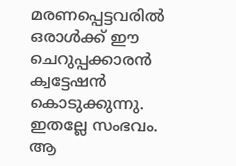മരണപ്പെട്ടവരില്‍ ഒരാള്‍ക്ക് ഈ ചെറുപ്പക്കാരന്‍ ക്വട്ടേഷന്‍ കൊടുക്കുന്നു. ഇതല്ലേ സംഭവം. ആ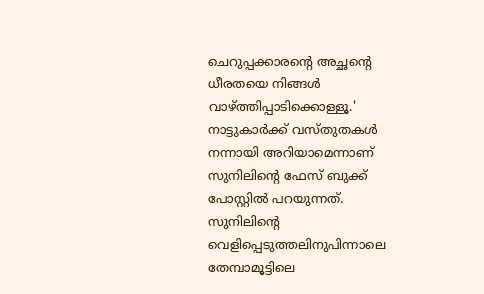ചെറുപ്പക്കാരന്‍റെ അച്ഛന്‍റെ ധീരതയെ നിങ്ങൾ വാഴ്ത്തിപ്പാടിക്കൊള്ളൂ.' നാട്ടുകാർക്ക് വസ്തുതകള്‍ നന്നായി അറിയാമെന്നാണ് സുനിലിന്‍റെ ഫേസ് ബുക്ക് പോസ്റ്റില്‍ പറയുന്നത്. സുനിലിന്‍റെ വെളിപ്പെടുത്തലിനുപിന്നാലെ തേമ്പാമൂട്ടിലെ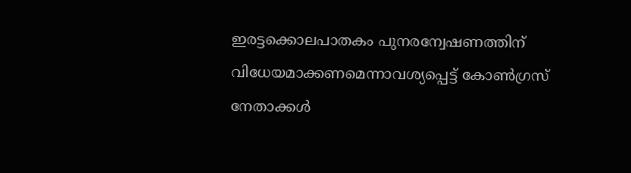ഇരട്ടക്കൊലപാതകം പുനരന്വേഷണത്തിന് വിധേയമാക്കണമെന്നാവശ്യപ്പെട്ട് കോണ്‍ഗ്രസ് നേതാക്കള്‍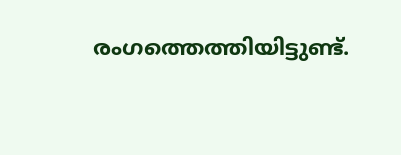രംഗത്തെത്തിയിട്ടുണ്ട്.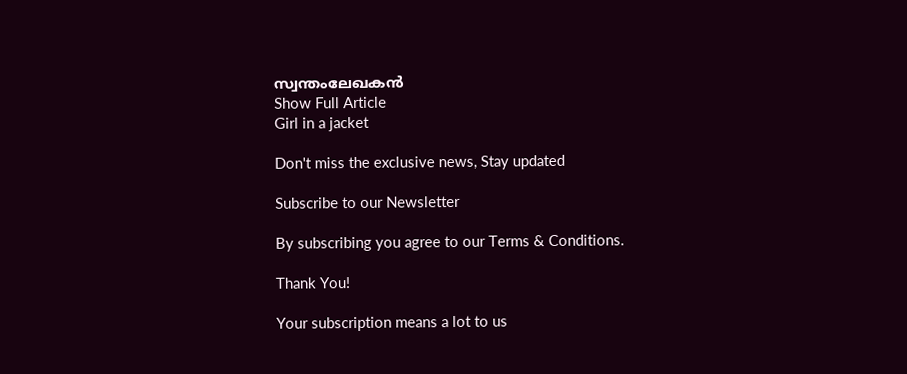സ്വന്തംലേഖകൻ
Show Full Article
Girl in a jacket

Don't miss the exclusive news, Stay updated

Subscribe to our Newsletter

By subscribing you agree to our Terms & Conditions.

Thank You!

Your subscription means a lot to us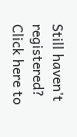Still haven't registered? Click here to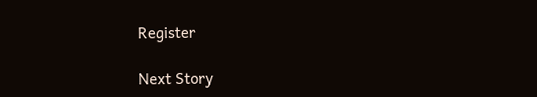Register

Next Story